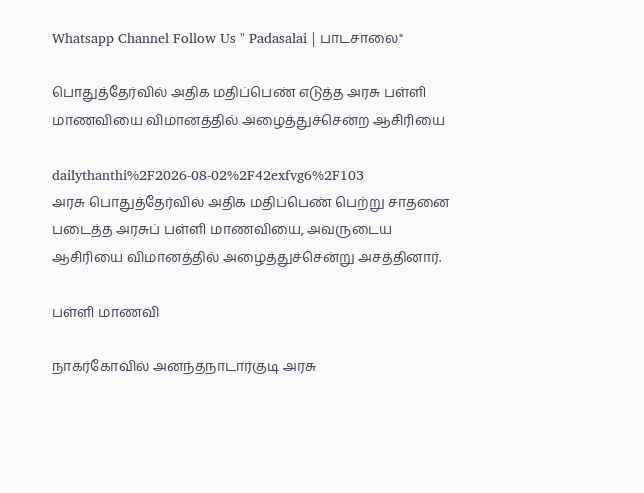Whatsapp Channel Follow Us " Padasalai | பாடசாலை"

பொதுத்தேர்வில் அதிக மதிப்பெண் எடுத்த அரசு பள்ளி மாணவியை விமானத்தில் அழைத்துச்சென்ற ஆசிரியை

dailythanthi%2F2026-08-02%2F42exfvg6%2F103
அரசு பொதுத்தேர்வில் அதிக மதிப்பெண் பெற்று சாதனை படைத்த அரசுப் பள்ளி மாணவியை, அவருடைய ஆசிரியை விமானத்தில் அழைத்துச்சென்று அசத்தினார்.

பள்ளி மாணவி

நாகர்கோவில் அனந்தநாடார்குடி அரசு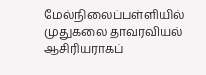மேல்நிலைப்பள்ளியில் முதுகலை தாவரவியல் ஆசிரியராகப்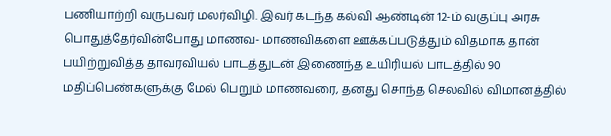பணியாற்றி வருபவர் மலர்விழி. இவர் கடந்த கல்வி ஆண்டின் 12-ம் வகுப்பு அரசு பொதுத்தேர்வின்போது மாணவ- மாணவிகளை ஊக்கப்படுத்தும் விதமாக தான் பயிற்றுவித்த தாவரவியல் பாடத்துடன் இணைந்த உயிரியல் பாடத்தில் 90 மதிப்பெண்களுக்கு மேல் பெறும் மாணவரை, தனது சொந்த செலவில் விமானத்தில்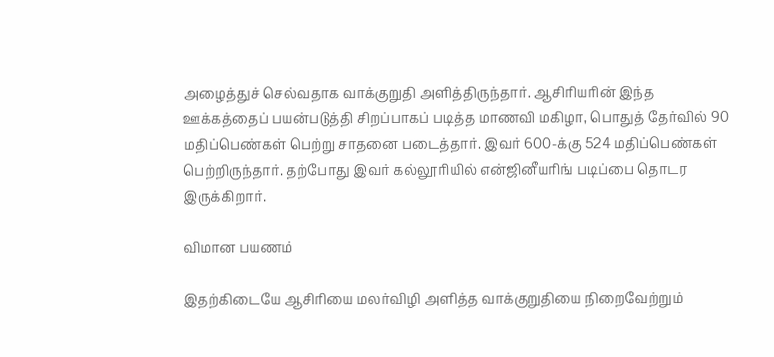அழைத்துச் செல்வதாக வாக்குறுதி அளித்திருந்தார். ஆசிரியரின் இந்த ஊக்கத்தைப் பயன்படுத்தி சிறப்பாகப் படித்த மாணவி மகிழா, பொதுத் தேர்வில் 90 மதிப்பெண்கள் பெற்று சாதனை படைத்தார். இவர் 600-க்கு 524 மதிப்பெண்கள் பெற்றிருந்தார். தற்போது இவர் கல்லூரியில் என்ஜினீயரிங் படிப்பை தொடர இருக்கிறார்.

விமான பயணம்

இதற்கிடையே ஆசிரியை மலர்விழி அளித்த வாக்குறுதியை நிறைவேற்றும்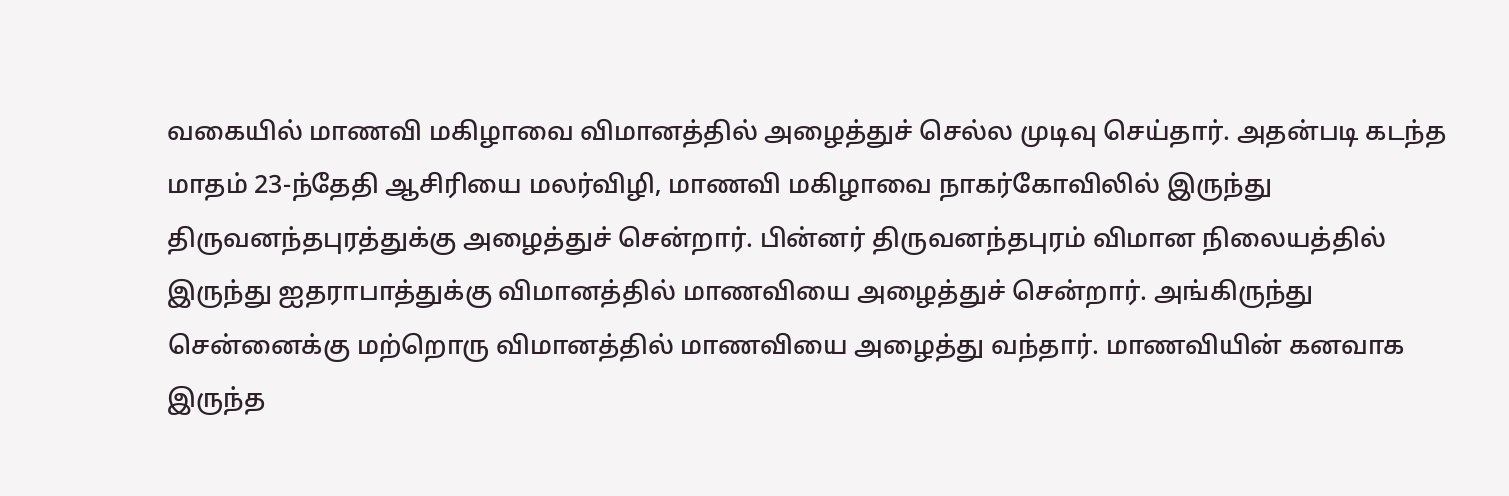வகையில் மாணவி மகிழாவை விமானத்தில் அழைத்துச் செல்ல முடிவு செய்தார். அதன்படி கடந்த மாதம் 23-ந்தேதி ஆசிரியை மலர்விழி, மாணவி மகிழாவை நாகர்கோவிலில் இருந்து திருவனந்தபுரத்துக்கு அழைத்துச் சென்றார். பின்னர் திருவனந்தபுரம் விமான நிலையத்தில் இருந்து ஐதராபாத்துக்கு விமானத்தில் மாணவியை அழைத்துச் சென்றார். அங்கிருந்து சென்னைக்கு மற்றொரு விமானத்தில் மாணவியை அழைத்து வந்தார். மாணவியின் கனவாக இருந்த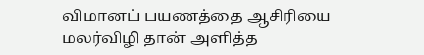விமானப் பயணத்தை ஆசிரியை மலர்விழி தான் அளித்த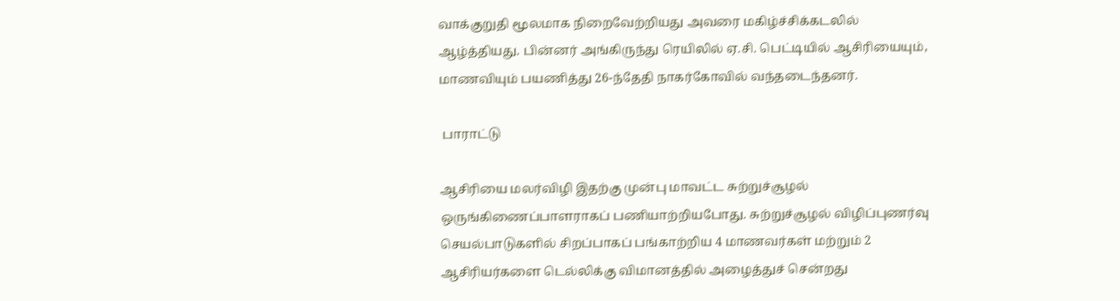வாக்குறுதி மூலமாக நிறைவேற்றியது அவரை மகிழ்ச்சிக்கடலில் ஆழ்த்தியது. பின்னர் அங்கிருந்து ரெயிலில் ஏ.சி. பெட்டியில் ஆசிரியையும், மாணவியும் பயணித்து 26-ந்தேதி நாகர்கோவில் வந்தடைந்தனர்.

 பாராட்டு

ஆசிரியை மலர்விழி இதற்கு முன்பு மாவட்ட சுற்றுச்சூழல் ஒருங்கிணைப்பாளராகப் பணியாற்றியபோது. சுற்றுச்சூழல் விழிப்புணர்வு செயல்பாடுகளில் சிறப்பாகப் பங்காற்றிய 4 மாணவர்கள் மற்றும் 2 ஆசிரியர்களை டெல்லிக்கு விமானத்தில் அழைத்துச் சென்றது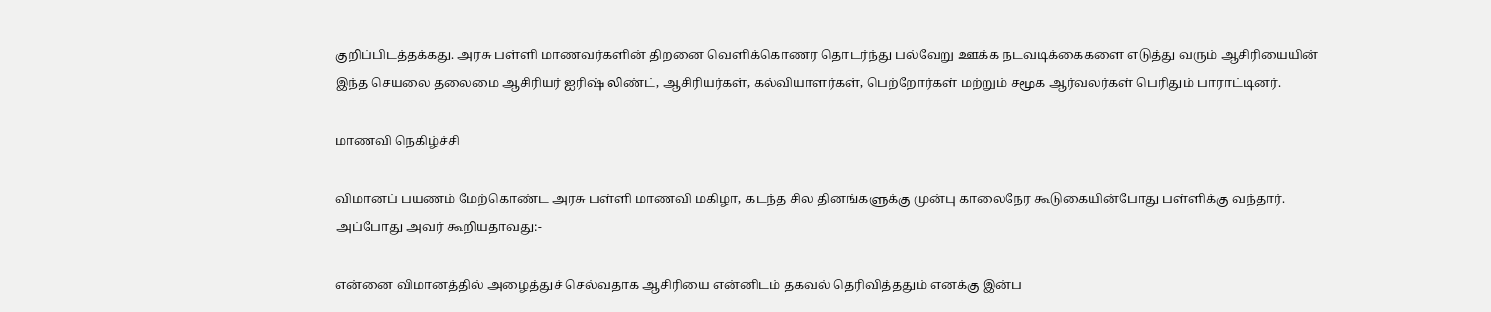குறிப்பிடத்தக்கது. அரசு பள்ளி மாணவர்களின் திறனை வெளிக்கொணர தொடர்ந்து பல்வேறு ஊக்க நடவடிக்கைகளை எடுத்து வரும் ஆசிரியையின் இந்த செயலை தலைமை ஆசிரியர் ஐரிஷ் லிண்ட், ஆசிரியர்கள், கல்வியாளர்கள், பெற்றோர்கள் மற்றும் சமூக ஆர்வலர்கள் பெரிதும் பாராட்டினர்.

மாணவி நெகிழ்ச்சி

விமானப் பயணம் மேற்கொண்ட அரசு பள்ளி மாணவி மகிழா, கடந்த சில தினங்களுக்கு முன்பு காலைநேர கூடுகையின்போது பள்ளிக்கு வந்தார். அப்போது அவர் கூறியதாவது:-

என்னை விமானத்தில் அழைத்துச் செல்வதாக ஆசிரியை என்னிடம் தகவல் தெரிவித்ததும் எனக்கு இன்ப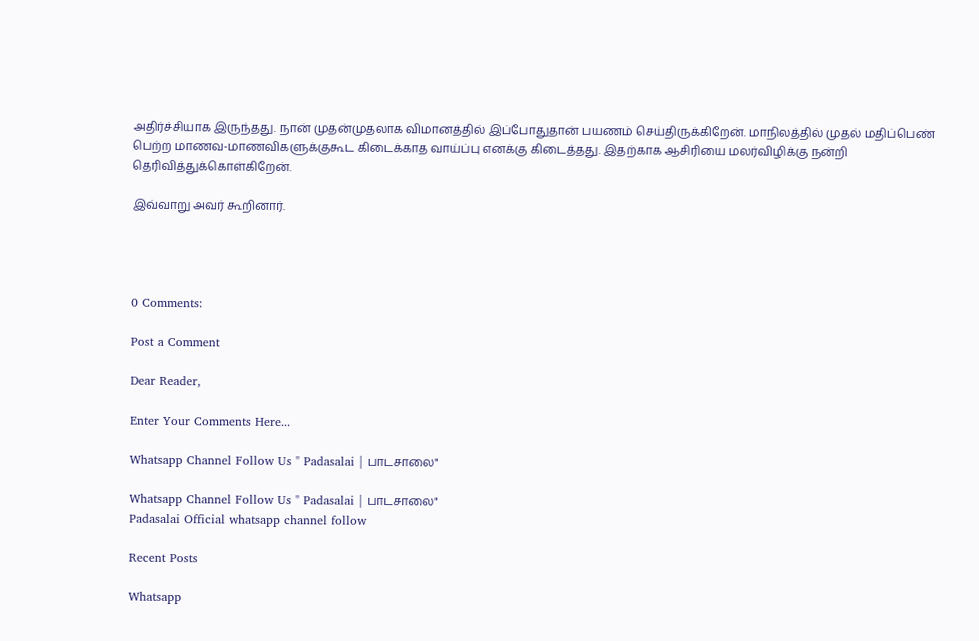அதிர்ச்சியாக இருந்தது. நான் முதன்முதலாக விமானத்தில் இப்போதுதான் பயணம் செய்திருக்கிறேன். மாநிலத்தில் முதல் மதிப்பெண் பெற்ற மாணவ-மாணவிகளுக்குகூட கிடைக்காத வாய்ப்பு எனக்கு கிடைத்தது. இதற்காக ஆசிரியை மலர்விழிக்கு நன்றி தெரிவித்துக்கொள்கிறேன்.

இவ்வாறு அவர் கூறினார்.




0 Comments:

Post a Comment

Dear Reader,

Enter Your Comments Here...

Whatsapp Channel Follow Us " Padasalai | பாடசாலை"

Whatsapp Channel Follow Us " Padasalai | பாடசாலை"
Padasalai Official whatsapp channel follow

Recent Posts

Whatsapp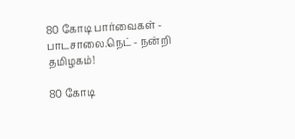80 கோடி பார்வைகள் - பாடசாலை.நெட் - நன்றி தமிழகம்!

80 கோடி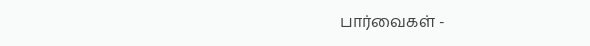பார்வைகள் -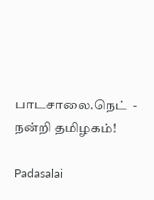பாடசாலை.நெட்  - நன்றி தமிழகம்!

Padasalai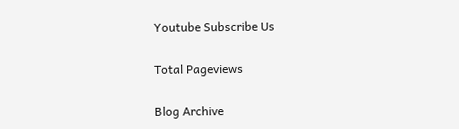Youtube Subscribe Us

Total Pageviews

Blog Archive